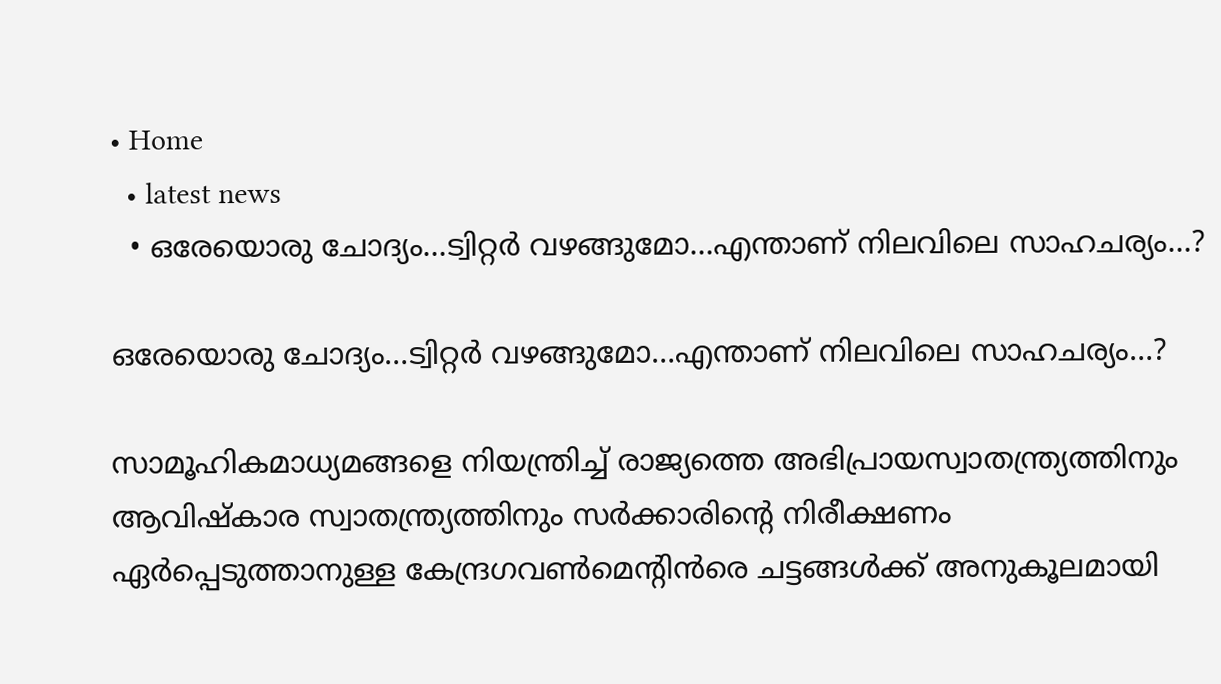• Home
  • latest news
  • ഒരേയൊരു ചോദ്യം…ട്വിറ്റര്‍ വഴങ്ങുമോ…എന്താണ് നിലവിലെ സാഹചര്യം…?

ഒരേയൊരു ചോദ്യം…ട്വിറ്റര്‍ വഴങ്ങുമോ…എന്താണ് നിലവിലെ സാഹചര്യം…?

സാമൂഹികമാധ്യമങ്ങളെ നിയന്ത്രിച്ച് രാജ്യത്തെ അഭിപ്രായസ്വാതന്ത്ര്യത്തിനും ആവിഷ്‌കാര സ്വാതന്ത്ര്യത്തിനും സര്‍ക്കാരിന്റെ നിരീക്ഷണം ഏര്‍പ്പെടുത്താനുള്ള കേന്ദ്രഗവണ്‍മെന്റിന്‍രെ ചട്ടങ്ങള്‍ക്ക് അനുകൂലമായി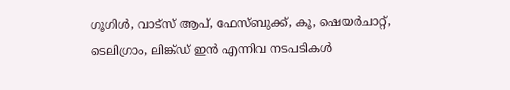ഗൂഗിള്‍, വാട്‌സ് ആപ്, ഫേസ്ബുക്ക്, കൂ, ഷെയര്‍ചാറ്റ്, ടെലിഗ്രാം, ലിങ്ക്ഡ് ഇന്‍ എന്നിവ നടപടികള്‍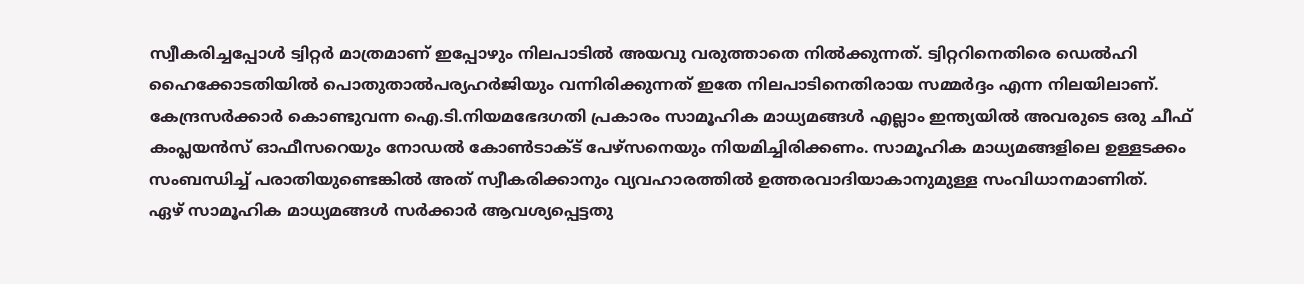സ്വീകരിച്ചപ്പോള്‍ ട്വിറ്റര്‍ മാത്രമാണ് ഇപ്പോഴും നിലപാടില്‍ അയവു വരുത്താതെ നില്‍ക്കുന്നത്. ട്വിറ്ററിനെതിരെ ഡെല്‍ഹി ഹൈക്കോടതിയില്‍ പൊതുതാല്‍പര്യഹര്‍ജിയും വന്നിരിക്കുന്നത് ഇതേ നിലപാടിനെതിരായ സമ്മര്‍ദ്ദം എന്ന നിലയിലാണ്.
കേന്ദ്രസര്‍ക്കാര്‍ കൊണ്ടുവന്ന ഐ.ടി.നിയമഭേദഗതി പ്രകാരം സാമൂഹിക മാധ്യമങ്ങള്‍ എല്ലാം ഇന്ത്യയില്‍ അവരുടെ ഒരു ചീഫ് കംപ്ലയന്‍സ് ഓഫീസറെയും നോഡല്‍ കോണ്‍ടാക്ട് പേഴ്‌സനെയും നിയമിച്ചിരിക്കണം. സാമൂഹിക മാധ്യമങ്ങളിലെ ഉള്ളടക്കം സംബന്ധിച്ച് പരാതിയുണ്ടെങ്കില്‍ അത് സ്വീകരിക്കാനും വ്യവഹാരത്തില്‍ ഉത്തരവാദിയാകാനുമുള്ള സംവിധാനമാണിത്.
ഏഴ് സാമൂഹിക മാധ്യമങ്ങള്‍ സര്‍ക്കാര്‍ ആവശ്യപ്പെട്ടതു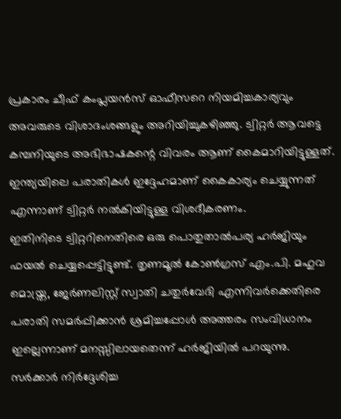പ്രകാരം ചീഫ് കംപ്ലയന്‍സ് ഓഫീസറെ നിയമിച്ചകാര്യവും അവരുടെ വിശാദംശങ്ങളും അറിയിച്ചുകഴിഞ്ഞു. ട്വിറ്റര്‍ ആവട്ടെ കമ്പനിയുടെ അഭിഭാഷകന്റെ വിവരം ആണ് കൈമാറിയിട്ടുള്ളത്. ഇന്ത്യയിലെ പരാതികള്‍ ഇദ്ദേഹമാണ് കൈകാര്യം ചെയ്യുന്നത് എന്നാണ് ട്വിറ്റര്‍ നല്‍കിയിട്ടുള്ള വിശദീകരണം.
ഇതിനിടെ ട്വിറ്ററിനെതിരെ ഒരു പൊതുതാല്‍പര്യ ഹര്‍ജിയും ഫയല്‍ ചെയ്യപ്പെട്ടിട്ടുണ്ട്. തൃണമൂല്‍ കോണ്‍ഗ്രസ് എം.പി. മഹുവ മൊയ്ത്ര, ജേര്‍ണലിസ്റ്റ് സ്വാതി ചതുര്‍വേദി എന്നിവര്‍ക്കെതിരെ പരാതി സമര്‍പ്പിക്കാന്‍ ശ്രമിച്ചപ്പോള്‍ അത്തരം സംവിധാനം ഇല്ലെന്നാണ് മനസ്സിലായതെന്ന് ഹര്‍ജിയില്‍ പറയുന്നു. സര്‍ക്കാര്‍ നിര്‍ദ്ദേശിച്ച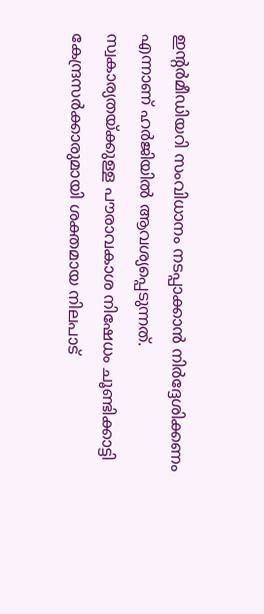ഇന്റര്‍മീഡിയറി സംവിധാനം നടപ്പാക്കാന്‍ നിര്‍ദ്ദേശിക്കണം എന്നാണ് ഹര്‍ജിയില്‍ ആവശ്യപ്പെടുന്നത്.
സ്വകാര്യതയ്ക്കുള്ള പൗരാവകാശ നിഷേധം ചൂണ്ടിക്കാട്ടി കേന്ദ്രസര്‍ക്കാരുമായി ശക്തമായ നിലപാട്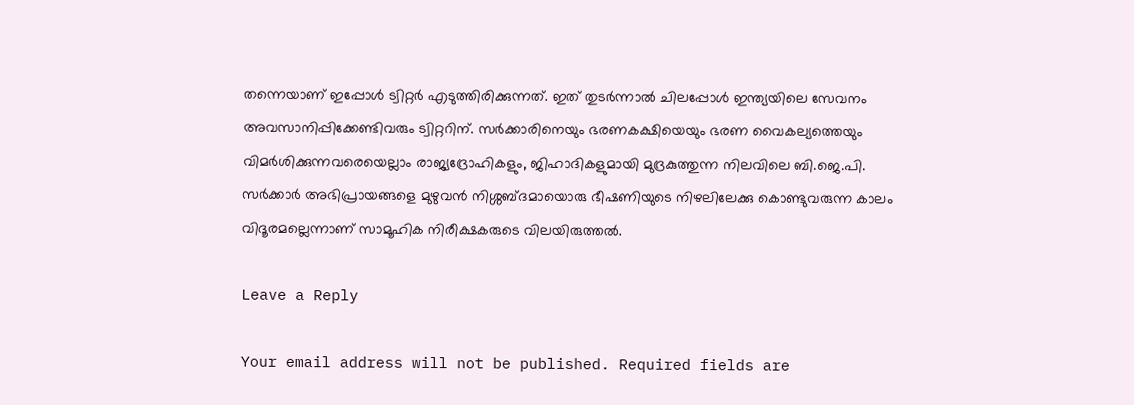തന്നെയാണ് ഇപ്പോള്‍ ട്വിറ്റര്‍ എടുത്തിരിക്കുന്നത്. ഇത് തുടര്‍ന്നാല്‍ ചിലപ്പോള്‍ ഇന്ത്യയിലെ സേവനം അവസാനിപ്പിക്കേണ്ടിവരും ട്വിറ്ററിന്. സര്‍ക്കാരിനെയും ഭരണകക്ഷിയെയും ഭരണ വൈകല്യത്തെയും വിമര്‍ശിക്കുന്നവരെയെല്ലാം രാജ്യദ്രോഹികളും, ജിഹാദികളുമായി മുദ്രകുത്തുന്ന നിലവിലെ ബി.ജെ.പി. സര്‍ക്കാര്‍ അഭിപ്രായങ്ങളെ മുഴുവന്‍ നിശ്ശബ്ദമായൊരു ഭീഷണിയുടെ നിഴലിലേക്കു കൊണ്ടുവരുന്ന കാലം വിദൂരമല്ലെന്നാണ് സാമൂഹിക നിരീക്ഷകരുടെ വിലയിരുത്തല്‍.

Leave a Reply

Your email address will not be published. Required fields are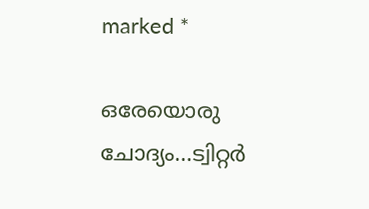marked *

ഒരേയൊരു ചോദ്യം…ട്വിറ്റര്‍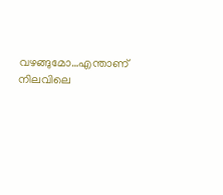വഴങ്ങുമോ…എന്താണ് നിലവിലെ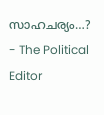സാഹചര്യം…? - The Political Editor